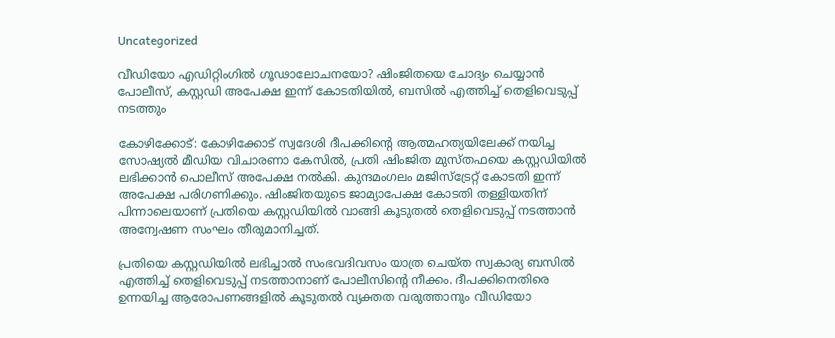Uncategorized

വീഡിയോ എഡിറ്റിംഗിൽ ഗൂഢാലോചനയോ? ഷിംജിതയെ ചോദ്യം ചെയ്യാൻ പോലീസ്, കസ്റ്റഡി അപേക്ഷ ഇന്ന് കോടതിയിൽ, ബസിൽ എത്തിച്ച് തെളിവെടുപ്പ് നടത്തും

കോഴിക്കോട്: കോഴിക്കോട് സ്വദേശി ദീപക്കിന്റെ ആത്മഹത്യയിലേക്ക് നയിച്ച സോഷ്യൽ മീഡിയ വിചാരണാ കേസിൽ, പ്രതി ഷിംജിത മുസ്തഫയെ കസ്റ്റഡിയിൽ ലഭിക്കാൻ പൊലീസ് അപേക്ഷ നൽകി. കുന്ദമംഗലം മജിസ്‌ട്രേറ്റ് കോടതി ഇന്ന് അപേക്ഷ പരിഗണിക്കും. ഷിംജിതയുടെ ജാമ്യാപേക്ഷ കോടതി തള്ളിയതിന് പിന്നാലെയാണ് പ്രതിയെ കസ്റ്റഡിയിൽ വാങ്ങി കൂടുതൽ തെളിവെടുപ്പ് നടത്താൻ അന്വേഷണ സംഘം തീരുമാനിച്ചത്.

പ്രതിയെ കസ്റ്റഡിയിൽ ലഭിച്ചാൽ സംഭവദിവസം യാത്ര ചെയ്ത സ്വകാര്യ ബസിൽ എത്തിച്ച് തെളിവെടുപ്പ് നടത്താനാണ് പോലീസിന്റെ നീക്കം. ദീപക്കിനെതിരെ ഉന്നയിച്ച ആരോപണങ്ങളിൽ കൂടുതൽ വ്യക്തത വരുത്താനും വീഡിയോ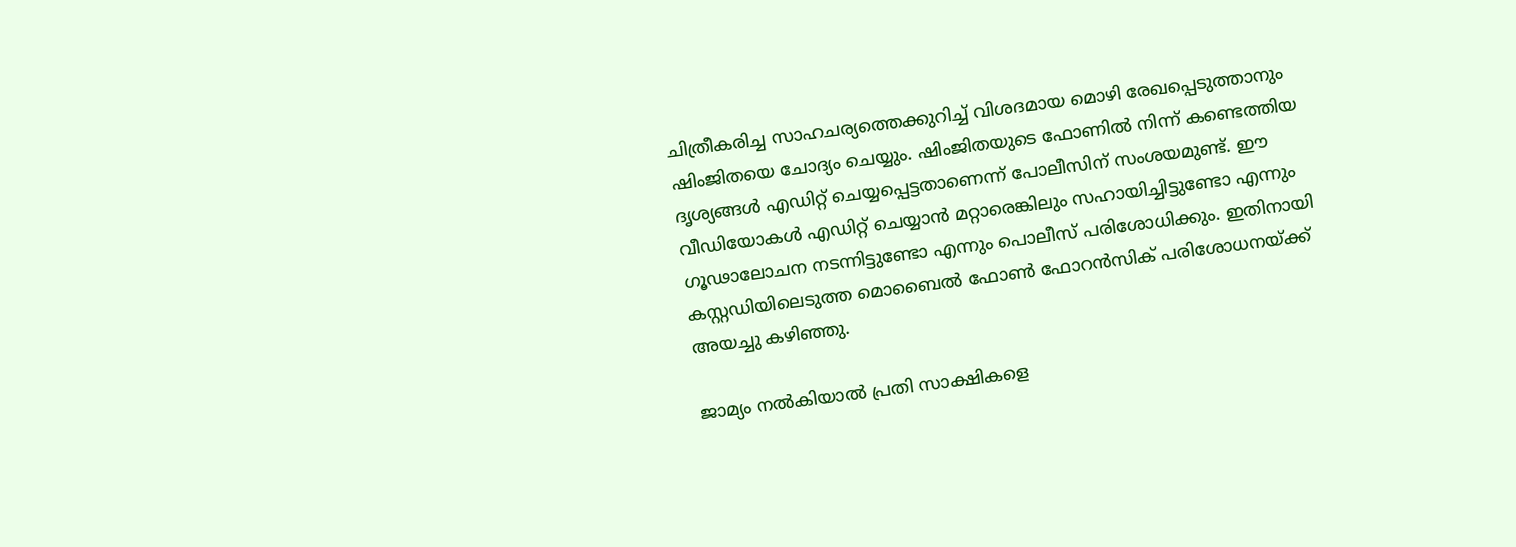ചിത്രീകരിച്ച സാഹചര്യത്തെക്കുറിച്ച് വിശദമായ മൊഴി രേഖപ്പെടുത്താനും ഷിംജിതയെ ചോദ്യം ചെയ്യും. ഷിംജിതയുടെ ഫോണിൽ നിന്ന് കണ്ടെത്തിയ ദൃശ്യങ്ങൾ എഡിറ്റ് ചെയ്യപ്പെട്ടതാണെന്ന് പോലീസിന് സംശയമുണ്ട്. ഈ വീഡിയോകൾ എഡിറ്റ് ചെയ്യാൻ മറ്റാരെങ്കിലും സഹായിച്ചിട്ടുണ്ടോ എന്നും ഗൂഢാലോചന നടന്നിട്ടുണ്ടോ എന്നും പൊലീസ് പരിശോധിക്കും. ഇതിനായി കസ്റ്റഡിയിലെടുത്ത മൊബൈൽ ഫോൺ ഫോറൻസിക് പരിശോധനയ്ക്ക് അയച്ചു കഴിഞ്ഞു.

ജാമ്യം നൽകിയാൽ പ്രതി സാക്ഷികളെ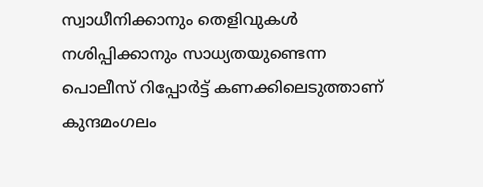സ്വാധീനിക്കാനും തെളിവുകൾ നശിപ്പിക്കാനും സാധ്യതയുണ്ടെന്ന പൊലീസ് റിപ്പോർട്ട് കണക്കിലെടുത്താണ് കുന്ദമംഗലം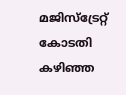മജിസ്‌ട്രേറ്റ് കോടതി കഴിഞ്ഞ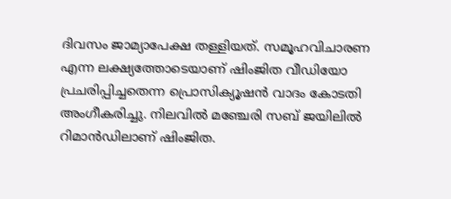ദിവസം ജാമ്യാപേക്ഷ തള്ളിയത്. സമൂഹവിചാരണ എന്ന ലക്ഷ്യത്തോടെയാണ് ഷിംജിത വീഡിയോ പ്രചരിപ്പിച്ചതെന്ന പ്രൊസിക്യൂഷൻ വാദം കോടതി അംഗീകരിച്ചു. നിലവിൽ മഞ്ചേരി സബ് ജയിലിൽ റിമാൻഡിലാണ് ഷിംജിത.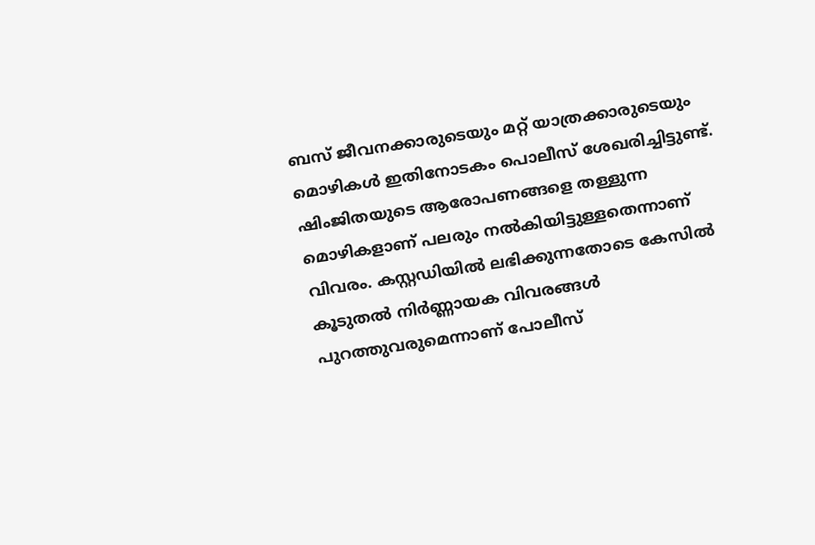ബസ് ജീവനക്കാരുടെയും മറ്റ് യാത്രക്കാരുടെയും മൊഴികൾ ഇതിനോടകം പൊലീസ് ശേഖരിച്ചിട്ടുണ്ട്. ഷിംജിതയുടെ ആരോപണങ്ങളെ തള്ളുന്ന മൊഴികളാണ് പലരും നൽകിയിട്ടുള്ളതെന്നാണ് വിവരം. കസ്റ്റഡിയിൽ ലഭിക്കുന്നതോടെ കേസിൽ കൂടുതൽ നിർണ്ണായക വിവരങ്ങൾ പുറത്തുവരുമെന്നാണ് പോലീസ്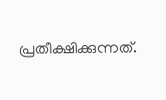പ്രതീക്ഷിക്കുന്നത്.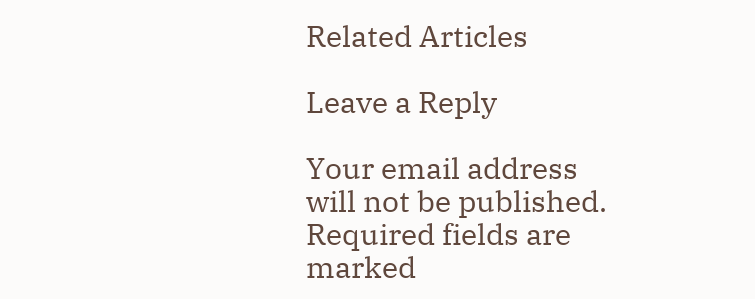Related Articles

Leave a Reply

Your email address will not be published. Required fields are marked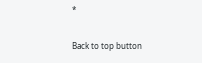*

Back to top button